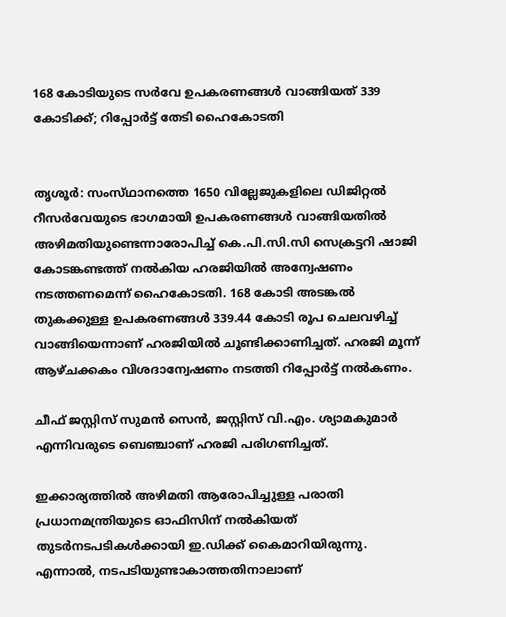168 കോടിയുടെ സർവേ ഉപകരണങ്ങൾ വാങ്ങിയത് 339 കോടിക്ക്; റിപ്പോർട്ട് തേടി ഹൈകോടതി


തൃശൂർ: സംസ്‌ഥാനത്തെ 1650 വില്ലേജുകളിലെ ഡിജിറ്റൽ റീസർവേയുടെ ഭാഗമായി ഉപകരണങ്ങൾ വാങ്ങിയതിൽ അഴിമതിയുണ്ടെന്നാരോപിച്ച് കെ.പി.സി.സി സെക്രട്ടറി ഷാജി കോടങ്കണ്ടത്ത് നൽകിയ ഹരജിയിൽ അന്വേഷണം നടത്തണമെന്ന് ഹൈകോടതി. 168 കോടി അടങ്കൽ തുകക്കുള്ള ഉപകരണങ്ങൾ 339.44 കോടി രൂപ ചെലവഴിച്ച് വാങ്ങിയെന്നാണ് ഹരജിയിൽ ചൂണ്ടിക്കാണിച്ചത്. ഹരജി മൂന്ന് ആഴ്ചക്കകം വിശദാന്വേഷണം നടത്തി റിപ്പോർട്ട് നൽകണം.

ചീഫ് ജസ്റ്റിസ് സുമൻ സെൻ, ജസ്റ്റിസ് വി.എം. ശ്യാമകുമാർ എന്നിവരുടെ ബെഞ്ചാണ് ഹരജി പരിഗണിച്ചത്.

ഇക്കാര്യത്തിൽ അഴിമതി ആരോപിച്ചുള്ള പരാതി പ്രധാനമന്ത്രിയുടെ ഓഫിസിന് നൽകിയത് തുടർനടപടികൾക്കായി ഇ.ഡിക്ക് കൈമാറിയിരുന്നു. എന്നാൽ, നടപടിയുണ്ടാകാത്തതിനാലാണ്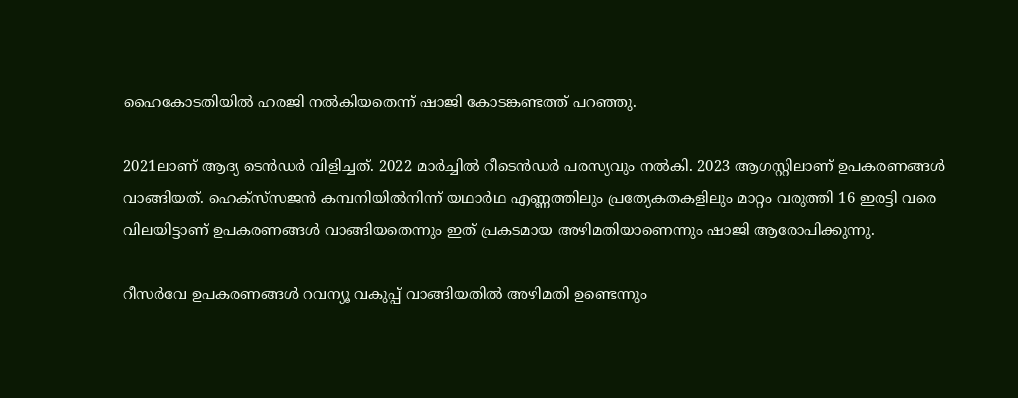ഹൈകോടതിയിൽ ഹരജി നൽകിയതെന്ന് ഷാജി കോടങ്കണ്ടത്ത് പറഞ്ഞു.

2021ലാണ് ആദ്യ ടെൻഡർ വിളിച്ചത്. 2022 മാർച്ചിൽ റീടെൻഡർ പരസ്യവും നൽകി. 2023 ആഗസ്റ്റിലാണ് ഉപകരണങ്ങൾ വാങ്ങിയത്. ഹെക്സ്‌സജൻ കമ്പനിയിൽനിന്ന് യഥാർഥ എണ്ണത്തിലും പ്രത്യേകതകളിലും മാറ്റം വരുത്തി 16 ഇരട്ടി വരെ വിലയിട്ടാണ് ഉപകരണങ്ങൾ വാങ്ങിയതെന്നും ഇത് പ്രകടമായ അഴിമതിയാണെന്നും ഷാജി ആരോപിക്കുന്നു.

റീസർവേ ഉപകരണങ്ങൾ റവന്യൂ വകുപ്പ് വാങ്ങിയതിൽ അഴിമതി ഉണ്ടെന്നും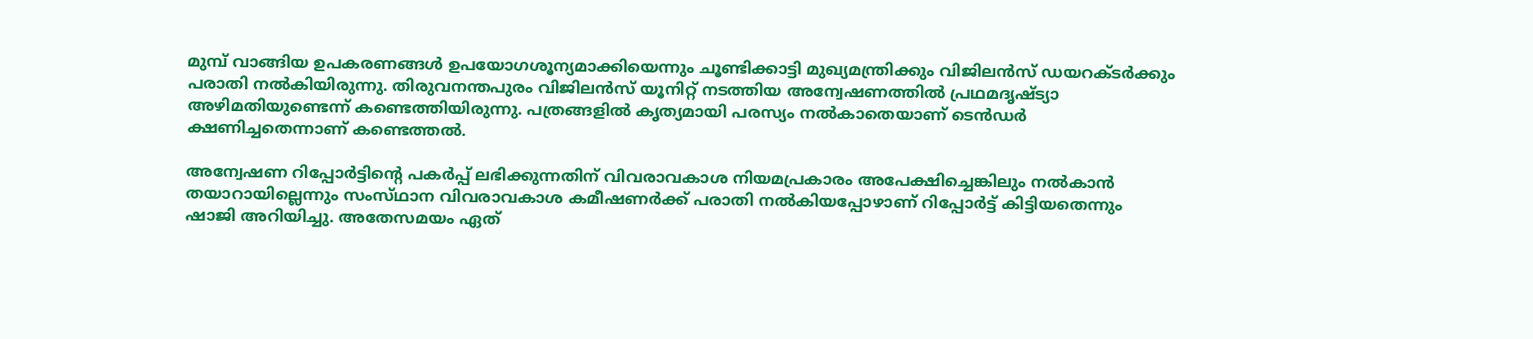മുമ്പ് വാങ്ങിയ ഉപകരണങ്ങൾ ഉപയോഗശൂന്യമാക്കിയെന്നും ചൂണ്ടിക്കാട്ടി മുഖ്യമന്ത്രിക്കും വിജിലൻസ് ഡയറക്ടർക്കും പരാതി നൽകിയിരുന്നു. തിരുവനന്തപുരം വിജിലൻസ് യൂനിറ്റ് നടത്തിയ അന്വേഷണത്തിൽ പ്രഥമദൃഷ്ട്യാ അഴിമതിയുണ്ടെന്ന് കണ്ടെത്തിയിരുന്നു. പത്രങ്ങളിൽ കൃത്യമായി പരസ്യം നൽകാതെയാണ് ടെൻഡർ ക്ഷണിച്ചതെന്നാണ് കണ്ടെത്തൽ.

അന്വേഷണ റിപ്പോർട്ടിന്റെ പകർപ്പ് ലഭിക്കുന്നതിന് വിവരാവകാശ നിയമപ്രകാരം അപേക്ഷിച്ചെങ്കിലും നൽകാൻ തയാറായില്ലെന്നും സംസ്‌ഥാന വിവരാവകാശ കമീഷണർക്ക് പരാതി നൽകിയപ്പോഴാണ് റിപ്പോർട്ട് കിട്ടിയതെന്നും ഷാജി അറിയിച്ചു. അതേസമയം ഏത്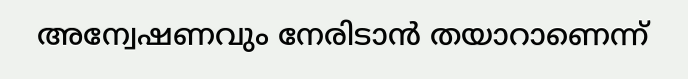അന്വേഷണവും നേരിടാൻ തയാറാണെന്ന്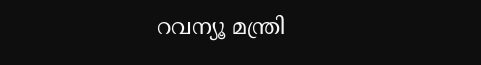റവന്യൂ മന്ത്രി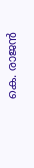കെ. രാജൻ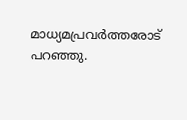മാധ്യമപ്രവർത്തരോട് പറഞ്ഞു.